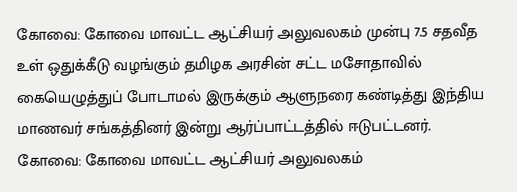கோவை: கோவை மாவட்ட ஆட்சியர் அலுவலகம் முன்பு 7.5 சதவீத உள் ஒதுக்கீடு வழங்கும் தமிழக அரசின் சட்ட மசோதாவில் கையெழுத்துப் போடாமல் இருக்கும் ஆளுநரை கண்டித்து இந்திய மாணவர் சங்கத்தினர் இன்று ஆர்ப்பாட்டத்தில் ஈடுபட்டனர்.
கோவை: கோவை மாவட்ட ஆட்சியர் அலுவலகம்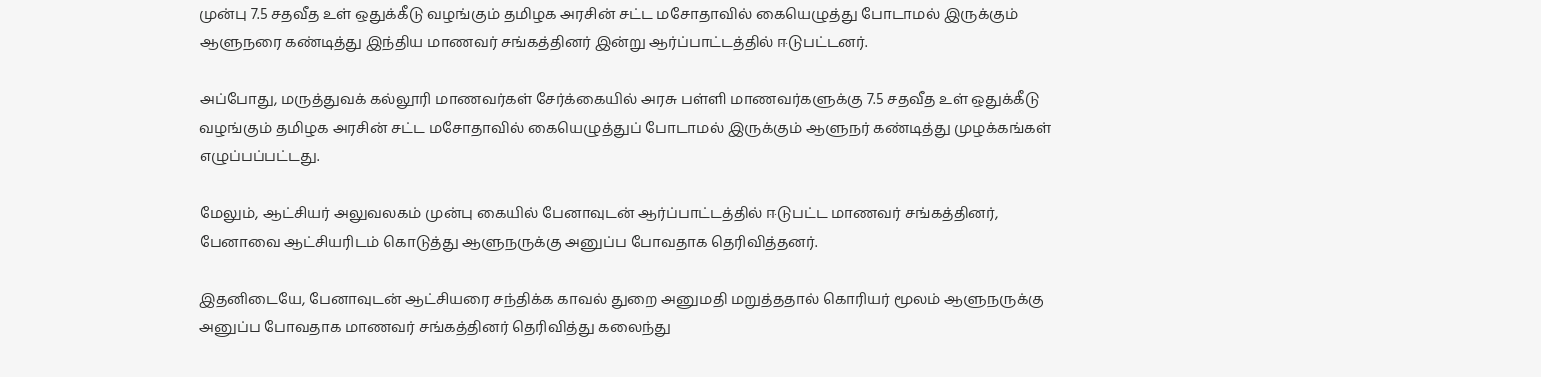முன்பு 7.5 சதவீத உள் ஒதுக்கீடு வழங்கும் தமிழக அரசின் சட்ட மசோதாவில் கையெழுத்து போடாமல் இருக்கும் ஆளுநரை கண்டித்து இந்திய மாணவர் சங்கத்தினர் இன்று ஆர்ப்பாட்டத்தில் ஈடுபட்டனர்.

அப்போது, மருத்துவக் கல்லூரி மாணவர்கள் சேர்க்கையில் அரசு பள்ளி மாணவர்களுக்கு 7.5 சதவீத உள் ஒதுக்கீடு வழங்கும் தமிழக அரசின் சட்ட மசோதாவில் கையெழுத்துப் போடாமல் இருக்கும் ஆளுநர் கண்டித்து முழக்கங்கள் எழுப்பப்பட்டது.

மேலும், ஆட்சியர் அலுவலகம் முன்பு கையில் பேனாவுடன் ஆர்ப்பாட்டத்தில் ஈடுபட்ட மாணவர் சங்கத்தினர், பேனாவை ஆட்சியரிடம் கொடுத்து ஆளுநருக்கு அனுப்ப போவதாக தெரிவித்தனர்.

இதனிடையே, பேனாவுடன் ஆட்சியரை சந்திக்க காவல் துறை அனுமதி மறுத்ததால் கொரியர் மூலம் ஆளுநருக்கு அனுப்ப போவதாக மாணவர் சங்கத்தினர் தெரிவித்து கலைந்து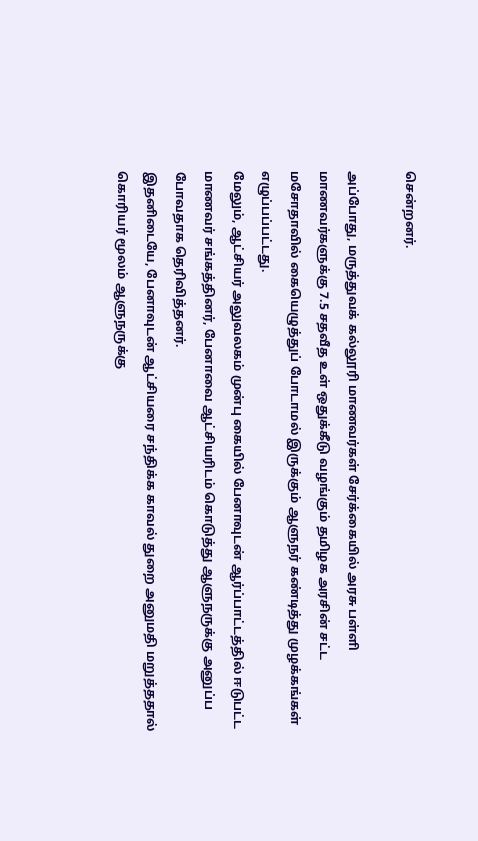சென்றனர்.

அப்போது, மருத்துவக் கல்லூரி மாணவர்கள் சேர்க்கையில் அரசு பள்ளி மாணவர்களுக்கு 7.5 சதவீத உள் ஒதுக்கீடு வழங்கும் தமிழக அரசின் சட்ட மசோதாவில் கையெழுத்துப் போடாமல் இருக்கும் ஆளுநர் கண்டித்து முழக்கங்கள் எழுப்பப்பட்டது.
மேலும், ஆட்சியர் அலுவலகம் முன்பு கையில் பேனாவுடன் ஆர்ப்பாட்டத்தில் ஈடுபட்ட மாணவர் சங்கத்தினர், பேனாவை ஆட்சியரிடம் கொடுத்து ஆளுநருக்கு அனுப்ப போவதாக தெரிவித்தனர்.
இதனிடையே, பேனாவுடன் ஆட்சியரை சந்திக்க காவல் துறை அனுமதி மறுத்ததால் கொரியர் மூலம் ஆளுநருக்கு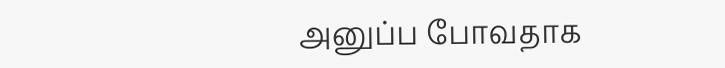அனுப்ப போவதாக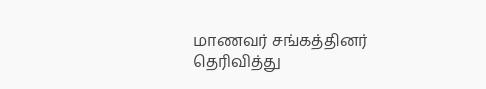மாணவர் சங்கத்தினர் தெரிவித்து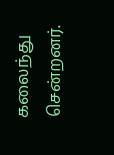கலைந்து சென்றனர்.